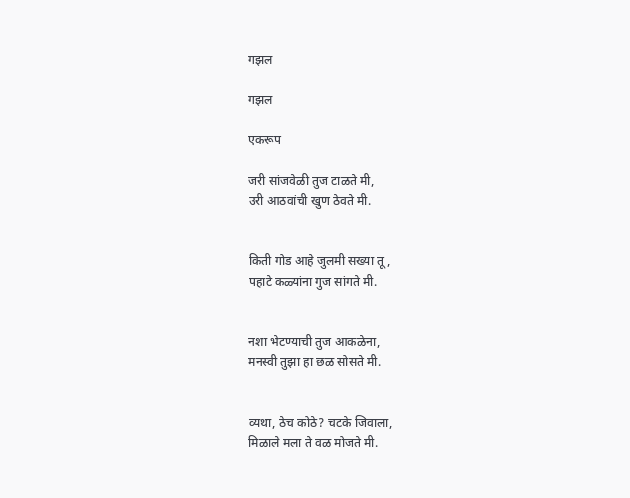गझल

गझल

एकरूप

जरी सांजवेळी तुज टाळते मी,
उरी आठवांची खुण ठेवते मी.


किती गोड आहे जुलमी सख्या तू,
पहाटे कळ्यांना गुज सांगते मी.


नशा भेटण्याची तुज आकळेना,
मनस्वी तुझा हा छळ सोसते मी.


व्यथा, ठेच कोठे? चटके जिवाला,
मिळाले मला ते वळ मोजते मी.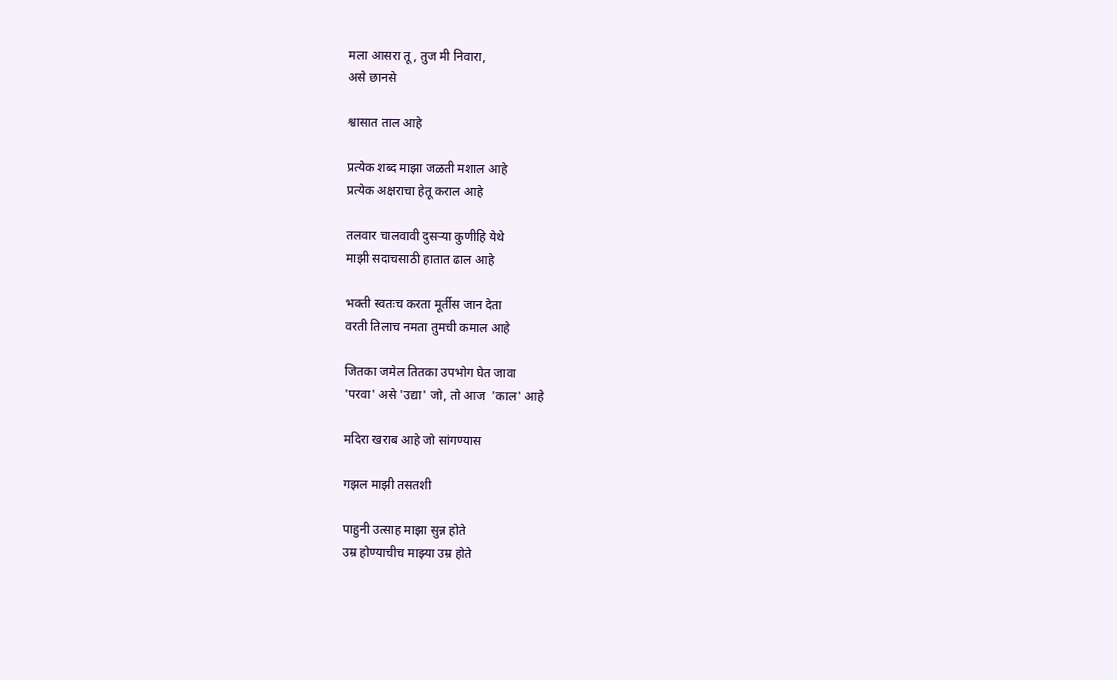मला आसरा तू, तुज मी निवारा,
असे छानसे

श्वासात ताल आहे

प्रत्येक शब्द माझा जळती मशाल आहे
प्रत्येक अक्षराचा हेतू कराल आहे

तलवार चालवावी दुसर्‍या कुणीहि येथे
माझी सदाचसाठी हातात ढाल आहे

भक्ती स्वतःच करता मूर्तीस जान देता
वरती तिलाच नमता तुमची कमाल आहे

जितका जमेल तितका उपभोग घेत जावा
'परवा' असे 'उद्या' जो, तो आज  'काल' आहे

मदिरा खराब आहे जो सांगण्यास

गझल माझी तसतशी

पाहुनी उत्साह माझा सुन्न होते
उम्र होण्याचीच माझ्या उम्र होते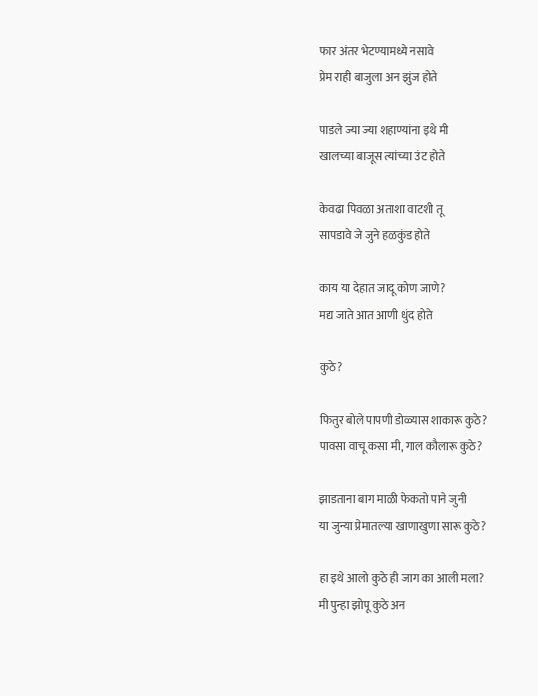फार अंतर भेटण्यामध्ये नसावे
प्रेम राही बाजुला अन झुंज होते

पाडले ज्या ज्या शहाण्यांना इथे मी
खालच्या बाजूस त्यांच्या उंट होते

केवढा पिवळा अताशा वाटशी तू
सापडावे जे जुने हळकुंड होते

काय या देहात जादू कोण जाणे?
मद्य जाते आत आणी धुंद होते

कुठे?

फितुर बोले पापणी डोळ्यास शाकारू कुठे?
पावसा वाचू कसा मी, गाल कौलारू कुठे?

झाडताना बाग माळी फेकतो पाने जुनी
या जुन्या प्रेमातल्या खाणाखुणा सारू कुठे?

हा इथे आलो कुठे ही जाग का आली मला?
मी पुन्हा झोपू कुठे अन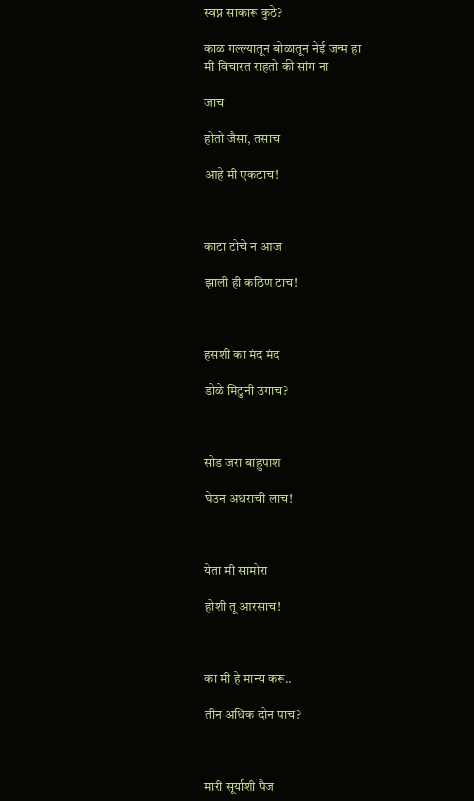स्वप्न साकारू कुठे?

काळ गल्ल्यातून बोळातून नेई जन्म हा
मी विचारत राहतो की सांग ना

जाच

होतो जैसा, तसाच

आहे मी एकटाच!



काटा टोचे न आज

झाली ही कठिण टाच!



हसशी का मंद मंद

डोळे मिटुनी उगाच?



सोड जरा बाहुपाश

घेउन अधराची लाच!



येता मी सामोरा

होशी तू आरसाच!



का मी हे मान्य करू..

तीन अधिक दोन पाच?



मारी सूर्याशी पैज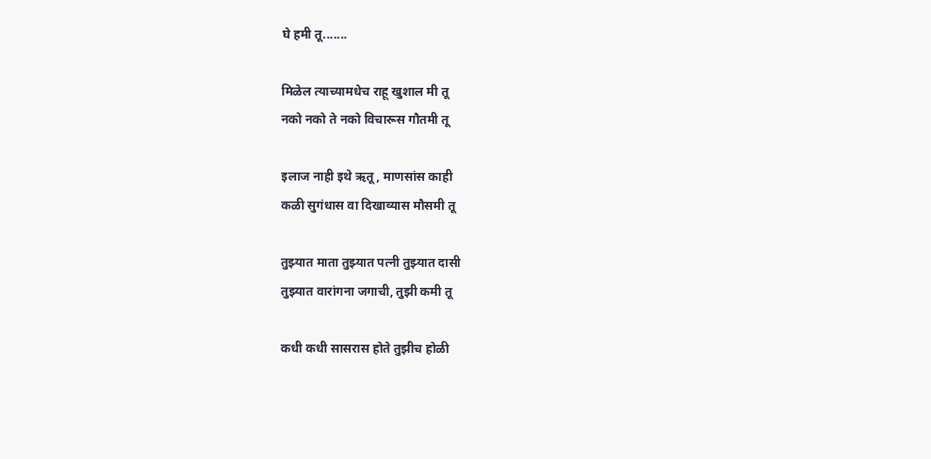घे हमी तू.......

मिळेल त्याच्यामधेच राहू खुशाल मी तू
नको नको ते नको विचारूस गौतमी तू

इलाज नाही इथे ऋतू, माणसांस काही
कळी सुगंधास वा दिखाव्यास मौसमी तू

तुझ्यात माता तुझ्यात पत्नी तुझ्यात दासी
तुझ्यात वारांगना जगाची, तुझी कमी तू

कधी कधी सासरास होते तुझीच होळी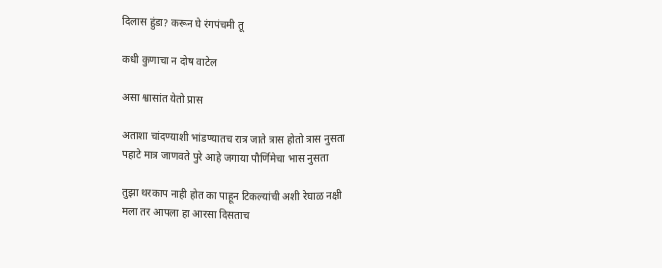दिलास हुंडा? करून घे रंगपंचमी तू

कधी कुणाचा न दोष वाटेल

असा श्वासांत येतो प्रास

अताशा चांदण्याशी भांडण्यातच रात्र जाते त्रास होतो त्रास नुसता
पहाटे मात्र जाणवते पुरे आहे जगाया पौर्णिमेचा भास नुसता

तुझा थरकाप नाही होत का पाहून टिकल्यांची अशी रेघाळ नक्षी
मला तर आपला हा आरसा दिसताच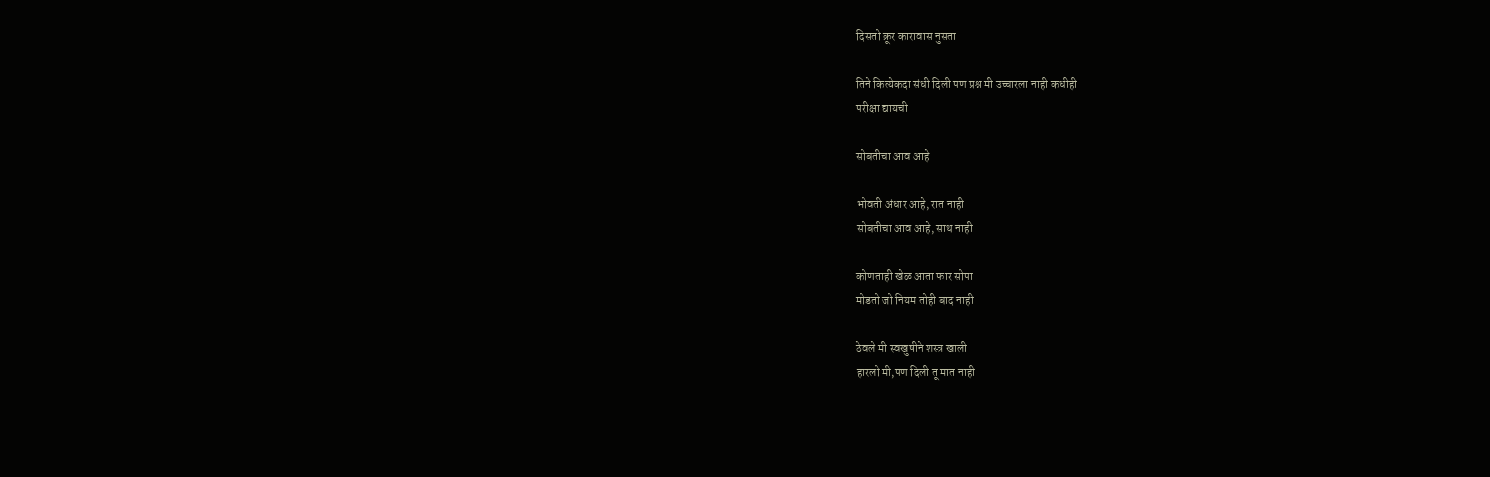दिसतो क्रूर कारावास नुसता

तिने कित्येकदा संधी दिली पण प्रश्न मी उच्चारला नाही कधीही
परीक्षा द्यायची

सोबतीचा आव आहे

भोवती अंधार आहे, रात नाही
सोबतीचा आव आहे, साथ नाही

कोणताही खेळ आता फार सोपा
मोडतो जो नियम तोही बाद नाही

ठेवले मी स्वखुषीने शस्त्र खाली
हारलो मी,पण दिली तू मात नाही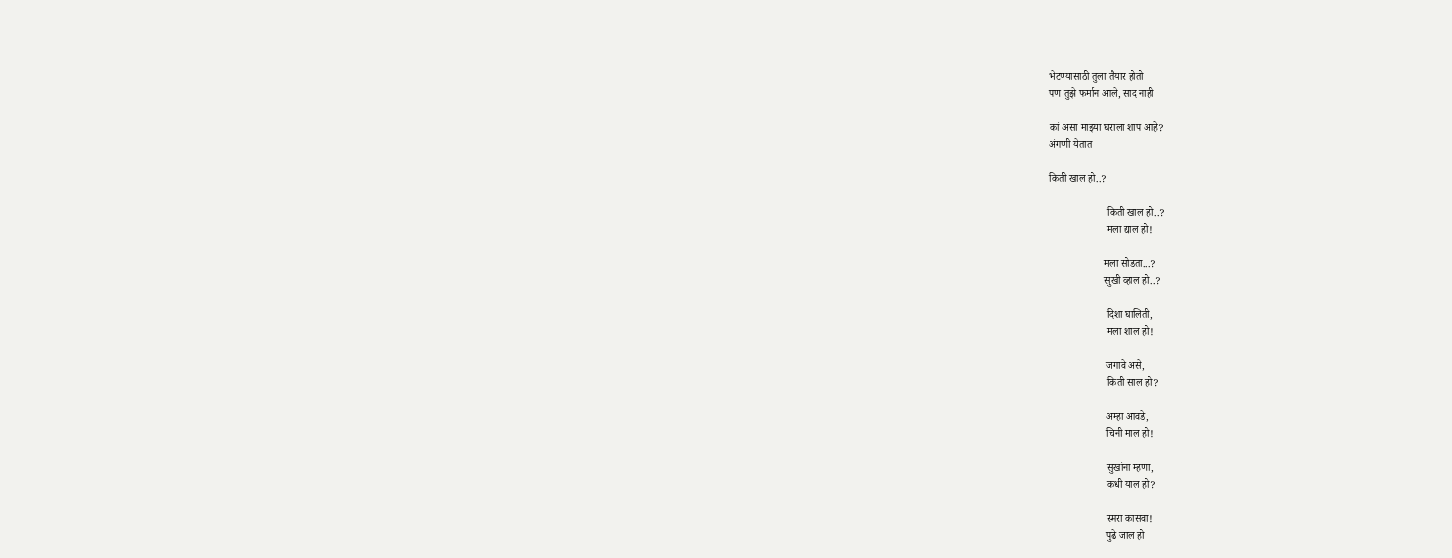भेटण्यासाठी तुला तैयार होतो
पण तुझे फर्मान आले, साद नाही

कां असा माझ्या घराला शाप आहे?
अंगणी येतात

किती खाल हो..?

                      किती खाल हो..?
                      मला द्याल हो!

                     मला सोडता...?
                     सुखी व्हाल हो..?

                      दिशा घालिती,
                      मला शाल हो!

                      जगावे असे,
                      किती साल हो?

                      अम्हा आवडे,
                      चिनी माल हो!

                      सुखांना म्हणा,
                      कधी याल हो?

                      स्मरा कासवा!
                      पुढे जाल हो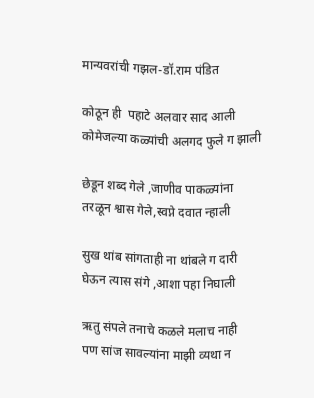मान्यवरांची गझल-डॉ.राम पंडित

कोठून ही  पहाटे अलवार साद आली
कोमेजल्या कळ्यांची अलगद फुले ग झाली

छेडून शब्द गेले ,जाणीव पाकळ्यांना
तरळून श्वास गेले,स्वप्ने दवात न्हाली

सुख थांब सांगताही ना थांबले ग दारी
घेऊन त्यास संगे ,आशा पहा निघाली

ऋतु संपले तनाचे कळले मलाच नाही
पण सांज सावल्यांना माझी व्यथा न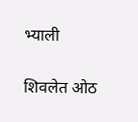भ्याली

शिवलेत ओठ